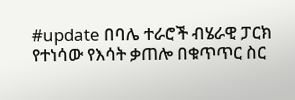#update በባሌ ተራሮች ብሄራዊ ፓርክ የተነሳው የእሳት ቃጠሎ በቁጥጥር ስር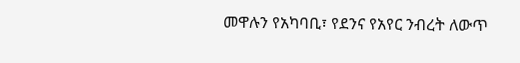መዋሉን የአካባቢ፣ የደንና የአየር ንብረት ለውጥ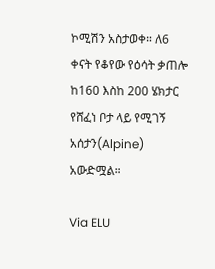ኮሚሽን አስታወቀ። ለ6 ቀናት የቆየው የዕሳት ቃጠሎ ከ160 እስከ 200 ሄክታር የሸፈነ ቦታ ላይ የሚገኝ አሰታን(Alpine) አውድሟል።

Via ELU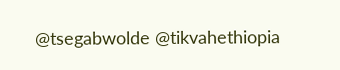@tsegabwolde @tikvahethiopia